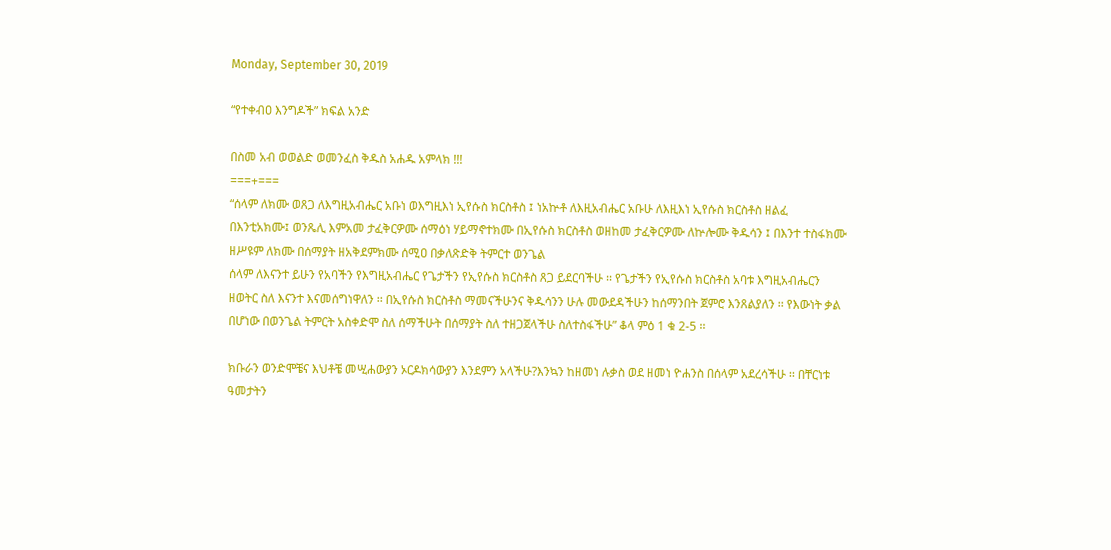Monday, September 30, 2019

“የተቀብዐ እንግዶች” ክፍል አንድ

በስመ አብ ወወልድ ወመንፈስ ቅዱስ አሐዱ አምላክ !!!
===+===
“ሰላም ለክሙ ወጸጋ ለእግዚአብሔር አቡነ ወእግዚእነ ኢየሱስ ክርስቶስ ፤ ነአኵቶ ለእዚአብሔር አቡሁ ለእዚእነ ኢየሱስ ክርስቶስ ዘልፈ በእንቲአክሙ፤ ወንጼሊ እምአመ ታፈቅርዎሙ ሰማዕነ ሃይማኖተክሙ በኢየሱስ ክርስቶስ ወዘከመ ታፈቅርዎሙ ለኵሎሙ ቅዱሳን ፤ በእንተ ተስፋክሙ ዘሥዩም ለክሙ በሰማያት ዘአቅደምክሙ ሰሚዐ በቃለጽድቅ ትምርተ ወንጌል
ሰላም ለእናንተ ይሁን የአባችን የእግዚአብሔር የጌታችን የኢየሱስ ክርስቶስ ጸጋ ይደርባችሁ ፡፡ የጌታችን የኢየሱስ ክርስቶስ አባቱ እግዚአብሔርን ዘወትር ስለ እናንተ እናመሰግነዋለን ፡፡ በኢየሱስ ክርስቶስ ማመናችሁንና ቅዱሳንን ሁሉ መውደዳችሁን ከሰማንበት ጀምሮ እንጸልያለን ፡፡ የእውነት ቃል በሆነው በወንጌል ትምርት አስቀድሞ ስለ ሰማችሁት በሰማያት ስለ ተዘጋጀላችሁ ስለተስፋችሁ” ቆላ ምዕ 1 ቁ 2-5 ፡፡

ክቡራን ወንድሞቼና እህቶቼ መሢሐውያን ኦርዶክሳውያን እንደምን አላችሁ?እንኳን ከዘመነ ሉቃስ ወደ ዘመነ ዮሐንስ በሰላም አደረሳችሁ ፡፡ በቸርነቱ ዓመታትን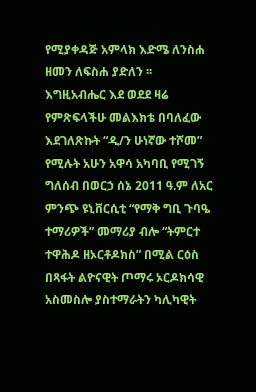የሚያቀዳጅ አምላክ እድሜ ለንስሐ ዘመን ለፍስሐ ያድለን ፡፡
እግዚአብሔር እደ ወደደ ዛሬ የምጽፍላችሁ መልእክቴ በባለፈው እደገለጽኩት “ዲ/ን ሁነኛው ተሾመ” የሚሉት አሁን አዋሳ አካባቢ የሚገኝ ግለሰብ በወርኃ ሰኔ 2011 ዓ.ም ለአር ምንጭ ዩኒቨርሲቲ “የማቅ ግቢ ጉባዔ ተማሪዎች” መማሪያ ብሎ “ትምርተ ተዋሕዶ ዘኦርቶዶክስ” በሚል ርዕስ በጻፋት ልዮናዊት ጦማሩ ኦርዶክሳዊ አስመስሎ ያስተማራትን ካሊካዊት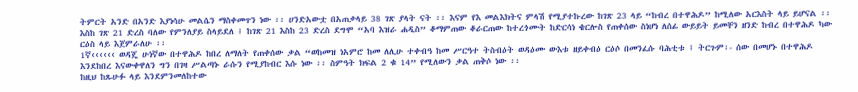ትምርት አንድ በአንድ እያነሳሁ መልሴን ማስቀመጥን ነው ፡፡ ሀንድአውቷ በአጠቃላይ 38 ገጽ ያላት ናት ፡፡ እናም የእ መልእክትና ምላሽ የሚያተኩረው ከገጽ 23 ላይ “ከብረ በተዋሕዶ” ከሚለው አርእስት ላይ ይሆናል ፡፡ እስከ ገጽ 21 ድረስ ባለው የምንለያይ ስላይደለ ፤ ከገጽ 21 እስከ 23 ድረስ ደግሞ “አባ እዝራ ሐዲስ” ቆማምጠው ቆራርጠው ከተረጎሙት ከድርሳነ ቄርሎስ የጠቀሰው ስነሆነ ለሰፊ ውይይት ይመቸን ዘንድ ከብረ በተዋሕዶ ካው ርዕስ ላይ እጀምራለሁ ፡፡
1ኛ‹‹‹‹‹‹ ወዳጄ ሁነኛው በተዋሕዶ ከበረ ለማለት የጠቀሰው ቃል “ወከመዝ ነአምሮ ከመ ለሊሁ ተቀብዓ ከመ ሥርዓተ ትስብዕት ወዳዕሙ ውእቱ ዘይቀብዕ ርዕሶ በመንፈሱ ባሕቲቱ ፤ ትርጉም፡- ሰው በመሆኑ በተዋሕዶ እንደከበረ እናውቀዋለን ግን በገዛ ሥልጣኑ ራሱን የሚያከብር እሱ ነው ፡፡ ስምዓት ክፍል 2 ቁ 14” የሚለውን ቃል ጠቅሶ ነው ፡፡
ከዚህ ከጹሁፉ ላይ እንደምንመለከተው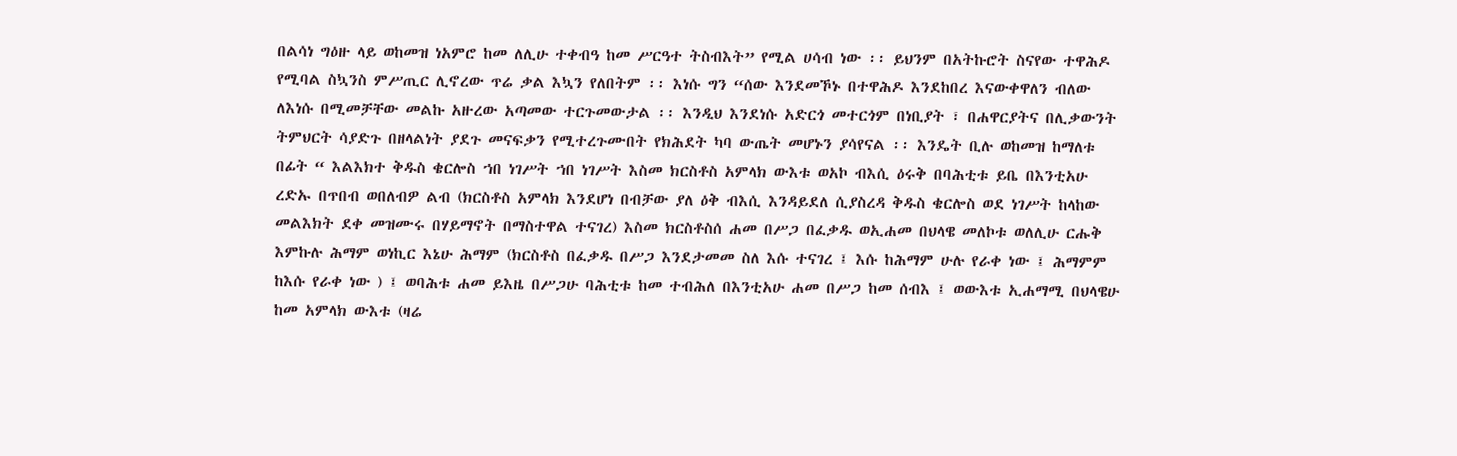በልሳነ ግዕዙ ላይ ወከመዝ ነአምሮ ከመ ለሊሁ ተቀብዓ ከመ ሥርዓተ ትስብእት” የሚል ሀሳብ ነው ፡፡ ይህንም በአትኩሮት ስናየው ተዋሕዶ የሚባል ስኳንስ ምሥጢር ሊኖረው ጥሬ ቃል እኳን የለበትም ፡፡ እነሱ ግን “ሰው እንደመኾኑ በተዋሕዶ እንደከበረ እናውቀዋለን ብለው ለእነሱ በሚመቻቸው መልኩ አዙረው አጣመው ተርጉመውታል ፡፡ እንዲህ እንደነሱ አድርጎ መተርጎም በነቢያት ፣ በሐዋርያትና በሊቃውንት ትምህርት ሳያድጉ በዘላልነት ያደጉ መናፍቃን የሚተረጉሙበት የክሕደት ካባ ውጤት መሆኑን ያሳየናል ፡፡ እንዴት ቢሉ ወከመዝ ከማለቱ በፊት “ እልእክተ ቅዱስ ቄርሎስ ኀበ ነገሥት ኀበ ነገሥት እስመ ክርስቶስ አምላክ ውእቱ ወአኮ ብእሲ ዕሩቅ በባሕቲቱ ይቤ በእንቲአሁ ረድኡ በጥበብ ወበለብዎ ልብ (ክርስቶስ አምላክ እንደሆነ በብቻው ያለ ዕቅ ብእሲ እንዳይደለ ሲያስረዳ ቅዱስ ቄርሎስ ወደ ነገሥት ከላከው መልእክት ደቀ መዝሙሩ በሃይማኖት በማስተዋል ተናገረ) እስመ ክርስቶስሰ ሐመ በሥጋ በፈቃዱ ወኢሐመ በህላዌ መለኮቱ ወለሊሁ ርሑቅ እምኩሉ ሕማም ወነኪር እኔሁ ሕማም (ክርስቶስ በፈቃዱ በሥጋ እንደታመመ ስለ እሱ ተናገረ ፤ እሱ ከሕማም ሁሉ የራቀ ነው ፤ ሕማምም ከእሱ የራቀ ነው ) ፤ ወባሕቱ ሐመ ይእዜ በሥጋሁ ባሕቲቱ ከመ ተብሕለ በእንቲአሁ ሐመ በሥጋ ከመ ሰብእ ፤ ወውእቱ ኢሐማሚ በህላዌሁ ከመ አምላክ ውእቱ (ዛሬ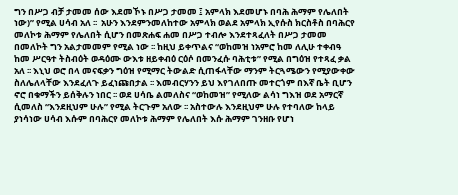ግን በሥጋ ብቻ ታመመ ሰው እደመኾኑ በሥጋ ታመመ ፤ አምላክ እደመሆኑ በባሕ ሕማም የሌለበት ነው)” የሚል ሀሳብ አለ ፡፡  አሁን እንደምንመለከተው አምላክ ወልደ አምላክ ኢየሱስ ክርስቶስ በባሕርየ መለኮቱ ሕማም የሌለበት ሲሆን በመጽሐፍ ሐመ በሥጋ ተብሎ እንደተጻፈለት በሥጋ ታመመ በመለኮት ግን አልታመመም የሚል ነው ፡፡ ከዚህ ይቀጥልና “ወከመዝ ነአምሮ ከመ ለሊሁ ተቀብዓ ከመ ሥርዓተ ትስብዕት ወዳዕሙ ውእቱ ዘይቀብዕ ርዕሶ በመንፈሱ ባሕቲቱ” የሚል በግዕዝ የተጻፈ ቃል አለ ፡፡ እኒህ ወሮ በላ መናፍቃን ግዕዝ የሚማር ትውልድ ሲጠፋላቸው ማንም ትርጓሜውን የሚያውቀው ስለሌለላቸው እንደፈለጉ ይፈነጩበታል ፡፡ እመብርሃንን ይህ እየገለበጡ መተርጎም በእኛ ቤት ቢሆን ኖሮ በቁማችን ይሰቅሉን ነበር ፡፡ ወደ ሀሳቤ ልመለስና “ወከመዝ” የሚለው ልሳነ ግእዝ ወደ አማርኛ ሲመለስ “እንደዚህም ሁሉ” የሚል ትርጉም አለው ፡፡ አስተውሉ እንደዚህም ሁሉ የተባለው ከላይ ያነሳነው ሀሳብ እሱም በባሕርየ መለኮቱ ሕማም የሌለበት እሱ ሕማም ገንዘቡ የሆነ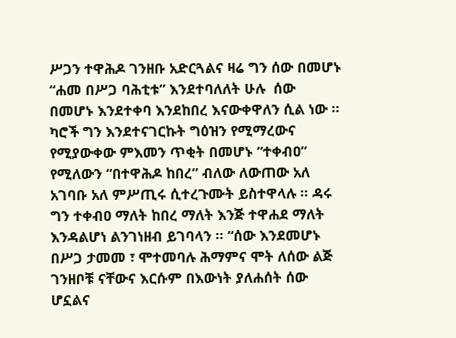ሥጋን ተዋሕዶ ገንዘቡ አድርጓልና ዛሬ ግን ሰው በመሆኑ “ሐመ በሥጋ ባሕቲቱ” እንደተባለለት ሁሉ  ሰው በመሆኑ እንደተቀባ እንደከበረ እናውቀዋለን ሲል ነው ፡፡ ካሮች ግን እንደተናገርኩት ግዕዝን የሚማረውና የሚያውቀው ምእመን ጥቂት በመሆኑ “ተቀብዐ” የሚለውን “በተዋሕዶ ከበረ” ብለው ለውጠው አለ አገባቡ አለ ምሥጢሩ ሲተረጉሙት ይስተዋላሉ ፡፡ ዳሩ ግን ተቀብዐ ማለት ከበረ ማለት እንጅ ተዋሐደ ማለት እንዳልሆነ ልንገነዘብ ይገባላን ፡፡ “ሰው እንደመሆኑ በሥጋ ታመመ ፣ ሞተመባሉ ሕማምና ሞት ለሰው ልጅ ገንዘቦቹ ናቸውና እርሱም በእውነት ያለሐሰት ሰው ሆኗልና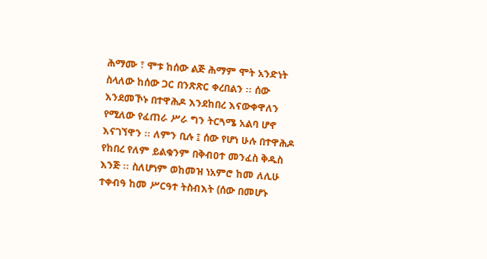ሕማሙ ፣ ሞቱ ከሰው ልጅ ሕማም ሞት አንድነት ስላለው ከሰው ጋር በንጽጽር ቀረበልን ፡፡ ሰው እንደመኾኑ በተዋሕዶ እንደከበረ እናውቀዋለን የሚለው የፈጠራ ሥራ ግን ትርጓሜ አልባ ሆኖ እናገኘዋን ፡፡ ለምን ቢሉ ፤ ሰው የሆነ ሁሉ በተዋሕዶ የከበረ የለም ይልቁንም በቅብዐተ መንፈስ ቅዱስ እንጅ ፡፡ ስለሆነም ወከመዝ ነአምሮ ከመ ለሊሁ ተቀብዓ ከመ ሥርዓተ ትስብእት (ሰው በመሆኑ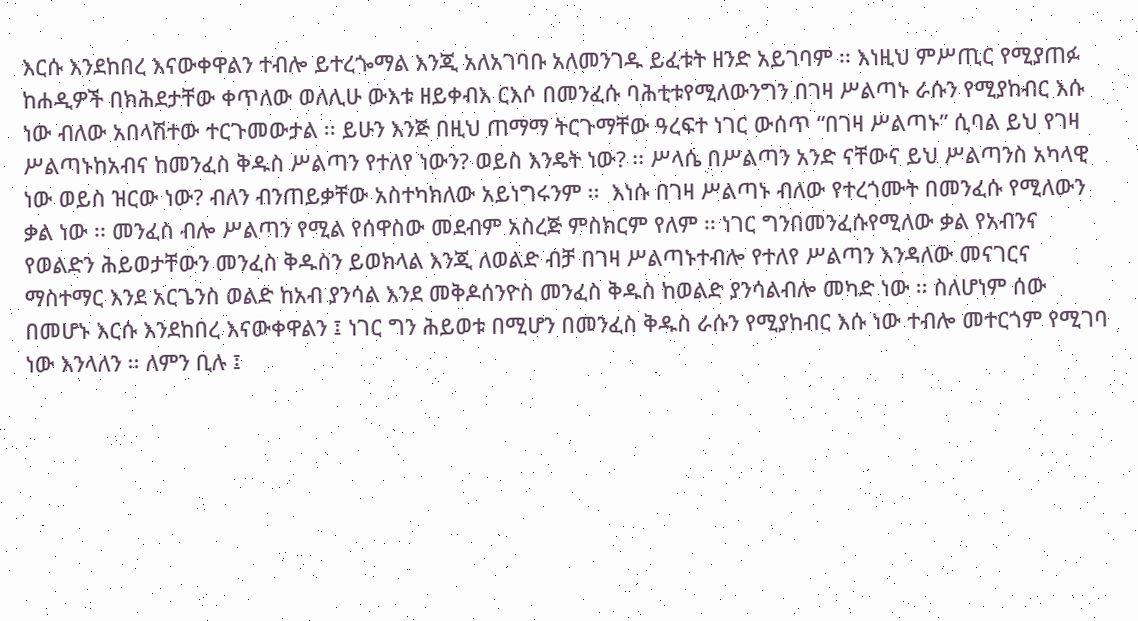እርሱ እንደከበረ እናውቀዋልን ተብሎ ይተረጐማል እንጂ አለአገባቡ አለመንገዱ ይፈቱት ዘንድ አይገባም ፡፡ እነዚህ ምሥጢር የሚያጠፉ ከሐዲዎች በክሕደታቸው ቀጥለው ወለሊሁ ውእቱ ዘይቀብእ ርእሶ በመንፈሱ ባሕቲቱየሚለውንግን በገዛ ሥልጣኑ ራሱን የሚያከብር እሱ ነው ብለው አበላሽተው ተርጉመውታል ፡፡ ይሁን እንጅ በዚህ ጠማማ ትርጉማቸው ዓረፍተ ነገር ውሰጥ “በገዛ ሥልጣኑ” ሲባል ይህ የገዛ ሥልጣኑከአብና ከመንፈስ ቅዱስ ሥልጣን የተለየ ነውን? ወይስ እንዴት ነው? ፡፡ ሥላሴ በሥልጣን አንድ ናቸውና ይህ ሥልጣንስ አካላዊ ነው ወይስ ዝርው ነው? ብለን ብንጠይቃቸው አስተካክለው አይነግሩንም ፡፡  እነሱ በገዛ ሥልጣኑ ብለው የተረጎሙት በመንፈሱ የሚለውን ቃል ነው ፡፡ መንፈስ ብሎ ሥልጣን የሚል የሰዋስው መደብም አስረጅ ምስክርም የለም ፡፡ ነገር ግንበመንፈሱየሚለው ቃል የአብንና የወልድን ሕይወታቸውን መንፈስ ቅዱስን ይወክላል እንጂ ለወልድ ብቻ በገዛ ሥልጣኑተብሎ የተለየ ሥልጣን እንዳለው መናገርና ማስተማር እንደ አርጌንስ ወልድ ከአብ ያንሳል እንደ መቅዶሰንዮስ መንፈስ ቅዱስ ከወልድ ያንሳልብሎ መካድ ነው ፡፡ ስለሆነም ሰው በመሆኑ እርሱ እንደከበረ እናውቀዋልን ፤ ነገር ግን ሕይወቱ በሚሆን በመንፈስ ቅዱስ ራሱን የሚያከብር እሱ ነው ተብሎ መተርጎም የሚገባ ነው እንላለን ፡፡ ለምን ቢሉ ፤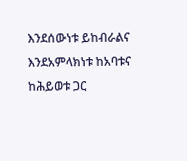እንደሰውነቱ ይከብራልና እንደአምላክነቱ ከአባቱና ከሕይወቱ ጋር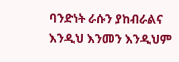ባንድነት ራሱን ያከብራልና እንዲህ እንመን እንዲህም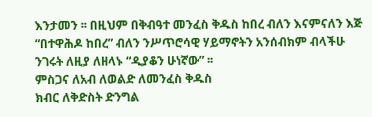እንታመን ፡፡ በዚህም በቅብዓተ መንፈስ ቅዱስ ከበረ ብለን እናምናለን እጅ “በተዋሕዶ ከበረ” ብለን ንሥጥሮሳዊ ሃይማኖትን አንሰብክም ብላችሁ ንገሩት ለዚያ ለዘላኑ “ዲያቆን ሁነኛው” ፡፡
ምስጋና ለአብ ለወልድ ለመንፈስ ቅዱስ
ክብር ለቅድስት ድንግል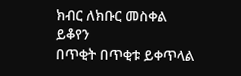ክብር ለክቡር መስቀል
ይቆየን
በጥቂት በጥቂቱ ይቀጥላል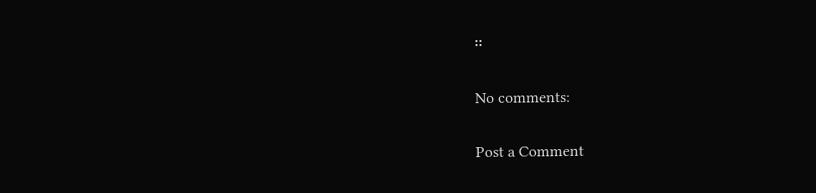፡፡

No comments:

Post a Comment